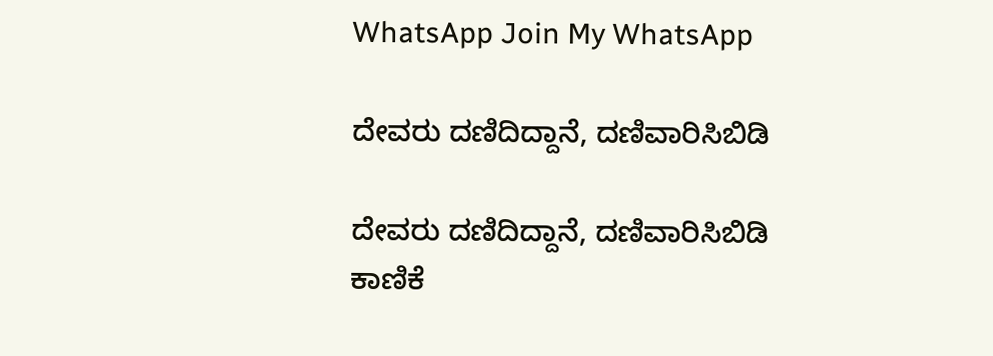WhatsApp Join My WhatsApp

ದೇವರು ದಣಿದಿದ್ದಾನೆ, ದಣಿವಾರಿಸಿಬಿಡಿ

ದೇವರು ದಣಿದಿದ್ದಾನೆ, ದಣಿವಾರಿಸಿಬಿಡಿ
ಕಾಣಿಕೆ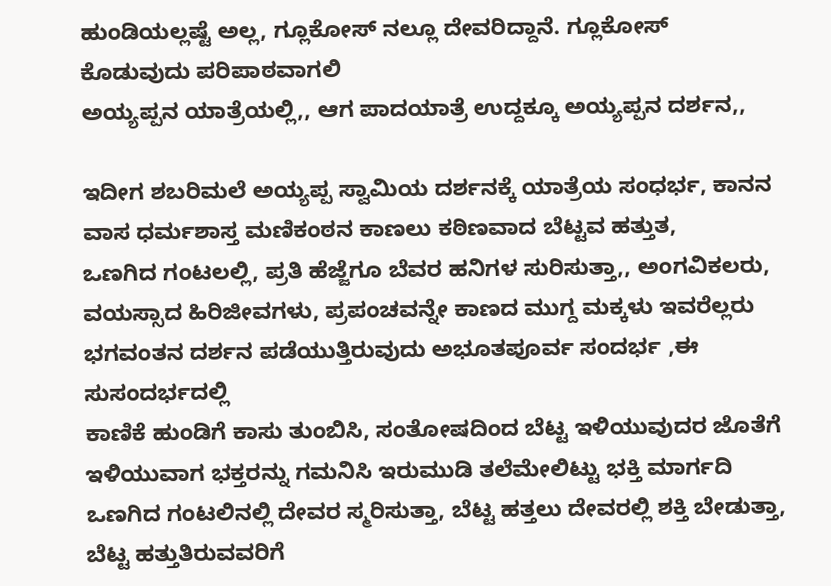ಹುಂಡಿಯಲ್ಲಷ್ಟೆ ಅಲ್ಲ, ಗ್ಲೂಕೋಸ್ ನಲ್ಲೂ ದೇವರಿದ್ದಾನೆ. ಗ್ಲೂಕೋಸ್ ಕೊಡುವುದು ಪರಿಪಾಠವಾಗಲಿ
ಅಯ್ಯಪ್ಪನ ಯಾತ್ರೆಯಲ್ಲಿ,, ಆಗ ಪಾದಯಾತ್ರೆ ಉದ್ದಕ್ಕೂ ಅಯ್ಯಪ್ಪನ ದರ್ಶನ,,

ಇದೀಗ ಶಬರಿಮಲೆ ಅಯ್ಯಪ್ಪ ಸ್ವಾಮಿಯ ದರ್ಶನಕ್ಕೆ ಯಾತ್ರೆಯ ಸಂಧರ್ಭ, ಕಾನನ ವಾಸ ಧರ್ಮಶಾಸ್ತ ಮಣಿಕಂಠನ ಕಾಣಲು ಕಠಿಣವಾದ ಬೆಟ್ಟವ ಹತ್ತುತ,
ಒಣಗಿದ ಗಂಟಲಲ್ಲಿ, ಪ್ರತಿ ಹೆಜ್ಜೆಗೂ ಬೆವರ ಹನಿಗಳ ಸುರಿಸುತ್ತಾ,, ಅಂಗವಿಕಲರು, ವಯಸ್ಸಾದ ಹಿರಿಜೀವಗಳು, ಪ್ರಪಂಚವನ್ನೇ ಕಾಣದ ಮುಗ್ದ ಮಕ್ಕಳು ಇವರೆಲ್ಲರು ಭಗವಂತನ ದರ್ಶನ ಪಡೆಯುತ್ತಿರುವುದು ಅಭೂತಪೂರ್ವ ಸಂದರ್ಭ ,ಈ ಸುಸಂದರ್ಭದಲ್ಲಿ
ಕಾಣಿಕೆ ಹುಂಡಿಗೆ ಕಾಸು ತುಂಬಿಸಿ, ಸಂತೋಷದಿಂದ ಬೆಟ್ಟ ಇಳಿಯುವುದರ ಜೊತೆಗೆ ಇಳಿಯುವಾಗ ಭಕ್ತರನ್ನು ಗಮನಿಸಿ ಇರುಮುಡಿ ತಲೆಮೇಲಿಟ್ಟು ಭಕ್ತಿ ಮಾರ್ಗದಿ ಒಣಗಿದ ಗಂಟಲಿನಲ್ಲಿ ದೇವರ ಸ್ಮರಿಸುತ್ತಾ, ಬೆಟ್ಟ ಹತ್ತಲು ದೇವರಲ್ಲಿ ಶಕ್ತಿ ಬೇಡುತ್ತಾ, ಬೆಟ್ಟ ಹತ್ತುತಿರುವವರಿಗೆ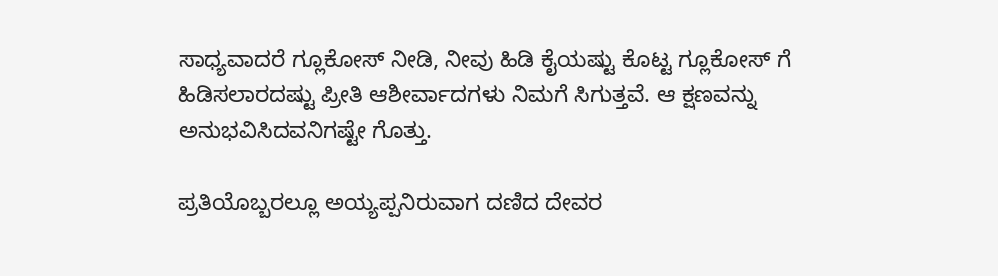ಸಾಧ್ಯವಾದರೆ ಗ್ಲೂಕೋಸ್ ನೀಡಿ, ನೀವು ಹಿಡಿ ಕೈಯಷ್ಟು ಕೊಟ್ಟ ಗ್ಲೂಕೋಸ್ ಗೆ ಹಿಡಿಸಲಾರದಷ್ಟು ಪ್ರೀತಿ ಆಶೀರ್ವಾದಗಳು ನಿಮಗೆ ಸಿಗುತ್ತವೆ. ಆ ಕ್ಷಣವನ್ನು ಅನುಭವಿಸಿದವನಿಗಷ್ಟೇ ಗೊತ್ತು.

ಪ್ರತಿಯೊಬ್ಬರಲ್ಲೂ ಅಯ್ಯಪ್ಪನಿರುವಾಗ ದಣಿದ ದೇವರ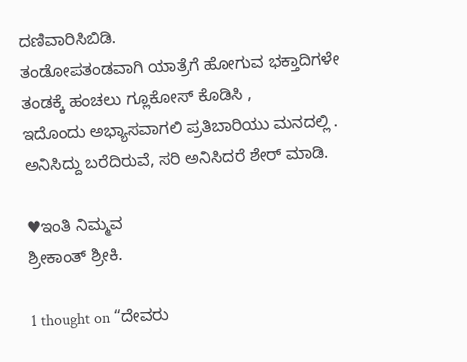ದಣಿವಾರಿಸಿಬಿಡಿ.
ತಂಡೋಪತಂಡವಾಗಿ ಯಾತ್ರೆಗೆ ಹೋಗುವ ಭಕ್ತಾದಿಗಳೇ ತಂಡಕ್ಕೆ ಹಂಚಲು ಗ್ಲೂಕೋಸ್ ಕೊಡಿಸಿ ,
ಇದೊಂದು ಅಭ್ಯಾಸವಾಗಲಿ ಪ್ರತಿಬಾರಿಯು ಮನದಲ್ಲಿ .
ಅನಿಸಿದ್ದು ಬರೆದಿರುವೆ, ಸರಿ ಅನಿಸಿದರೆ ಶೇರ್ ಮಾಡಿ.

♥ಇಂತಿ ನಿಮ್ಮವ
ಶ್ರೀಕಾಂತ್ ಶ್ರೀಕಿ.

1 thought on “ದೇವರು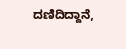ದಣಿದಿದ್ದಾನೆ,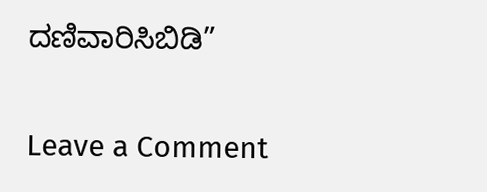ದಣಿವಾರಿಸಿಬಿಡಿ”

Leave a Comment